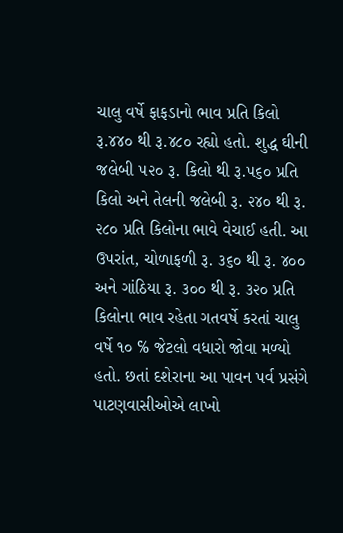ચાલુ વર્ષે ફાફડાનો ભાવ પ્રતિ કિલો રૂ.૪૪૦ થી રૂ.૪૮૦ રહ્યો હતો. શુદ્ધ ઘીની જલેબી ૫૨૦ રૂ. કિલો થી રૂ.૫૬૦ પ્રતિ કિલો અને તેલની જલેબી રૂ. ૨૪૦ થી રૂ. ૨૮૦ પ્રતિ કિલોના ભાવે વેચાઈ હતી. આ ઉપરાંત, ચોળાફળી રૂ. ૩૬૦ થી રૂ. ૪૦૦ અને ગાંઠિયા રૂ. ૩૦૦ થી રૂ. ૩૨૦ પ્રતિ કિલોના ભાવ રહેતા ગતવર્ષે કરતાં ચાલુ વર્ષે ૧૦ ℅ જેટલો વધારો જોવા મળ્યો હતો. છતાં દશેરાના આ પાવન પર્વ પ્રસંગે પાટણવાસીઓએ લાખો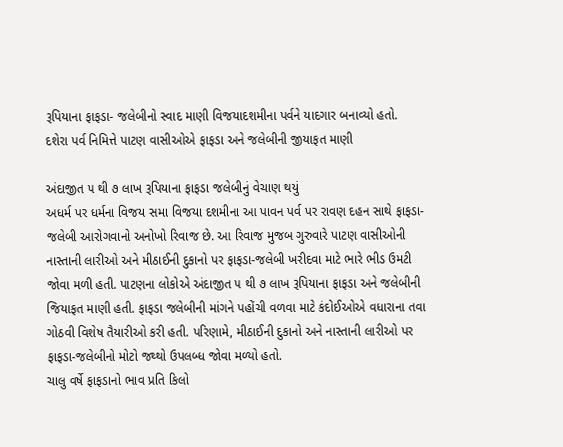રૂપિયાના ફાફડા- જલેબીનો સ્વાદ માણી વિજયાદશમીના પર્વને યાદગાર બનાવ્યો હતો.
દશેરા પર્વ નિમિત્તે પાટણ વાસીઓએ ફાફડા અને જલેબીની જીયાફત માણી

અંદાજીત ૫ થી ૭ લાખ રૂપિયાના ફાફડા જલેબીનું વેચાણ થયું
અધર્મ પર ધર્મના વિજય સમા વિજયા દશમીના આ પાવન પર્વ પર રાવણ દહન સાથે ફાફડા-જલેબી આરોગવાનો અનોખો રિવાજ છે. આ રિવાજ મુજબ ગુરુવારે પાટણ વાસીઓની નાસ્તાની લારીઓ અને મીઠાઈની દુકાનો પર ફાફડા-જલેબી ખરીદવા માટે ભારે ભીડ ઉમટી જોવા મળી હતી. પાટણના લોકોએ અંદાજીત ૫ થી ૭ લાખ રૂપિયાના ફાફડા અને જલેબીની જિયાફત માણી હતી. ફાફડા જલેબીની માંગને પહોંચી વળવા માટે કંદોઈઓએ વધારાના તવા ગોઠવી વિશેષ તૈયારીઓ કરી હતી. પરિણામે, મીઠાઈની દુકાનો અને નાસ્તાની લારીઓ પર ફાફડા-જલેબીનો મોટો જથ્થો ઉપલબ્ધ જોવા મળ્યો હતો.
ચાલુ વર્ષે ફાફડાનો ભાવ પ્રતિ કિલો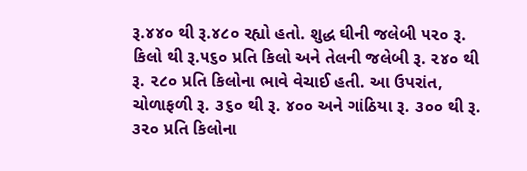રૂ.૪૪૦ થી રૂ.૪૮૦ રહ્યો હતો. શુદ્ધ ઘીની જલેબી ૫૨૦ રૂ. કિલો થી રૂ.૫૬૦ પ્રતિ કિલો અને તેલની જલેબી રૂ. ૨૪૦ થી રૂ. ૨૮૦ પ્રતિ કિલોના ભાવે વેચાઈ હતી. આ ઉપરાંત, ચોળાફળી રૂ. ૩૬૦ થી રૂ. ૪૦૦ અને ગાંઠિયા રૂ. ૩૦૦ થી રૂ. ૩૨૦ પ્રતિ કિલોના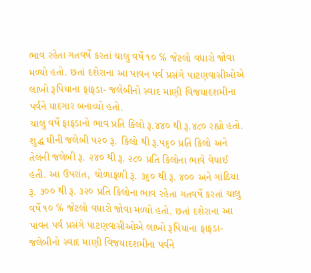ભાવ રહેતા ગતવર્ષે કરતાં ચાલુ વર્ષે ૧૦ ℅ જેટલો વધારો જોવા મળ્યો હતો. છતાં દશેરાના આ પાવન પર્વ પ્રસંગે પાટણવાસીઓએ લાખો રૂપિયાના ફાફડા- જલેબીનો સ્વાદ માણી વિજયાદશમીના પર્વને યાદગાર બનાવ્યો હતો.
ચાલુ વર્ષે ફાફડાનો ભાવ પ્રતિ કિલો રૂ.૪૪૦ થી રૂ.૪૮૦ રહ્યો હતો. શુદ્ધ ઘીની જલેબી ૫૨૦ રૂ. કિલો થી રૂ.૫૬૦ પ્રતિ કિલો અને તેલની જલેબી રૂ. ૨૪૦ થી રૂ. ૨૮૦ પ્રતિ કિલોના ભાવે વેચાઈ હતી. આ ઉપરાંત, ચોળાફળી રૂ. ૩૬૦ થી રૂ. ૪૦૦ અને ગાંઠિયા રૂ. ૩૦૦ થી રૂ. ૩૨૦ પ્રતિ કિલોના ભાવ રહેતા ગતવર્ષે કરતાં ચાલુ વર્ષે ૧૦ ℅ જેટલો વધારો જોવા મળ્યો હતો. છતાં દશેરાના આ પાવન પર્વ પ્રસંગે પાટણવાસીઓએ લાખો રૂપિયાના ફાફડા- જલેબીનો સ્વાદ માણી વિજયાદશમીના પર્વને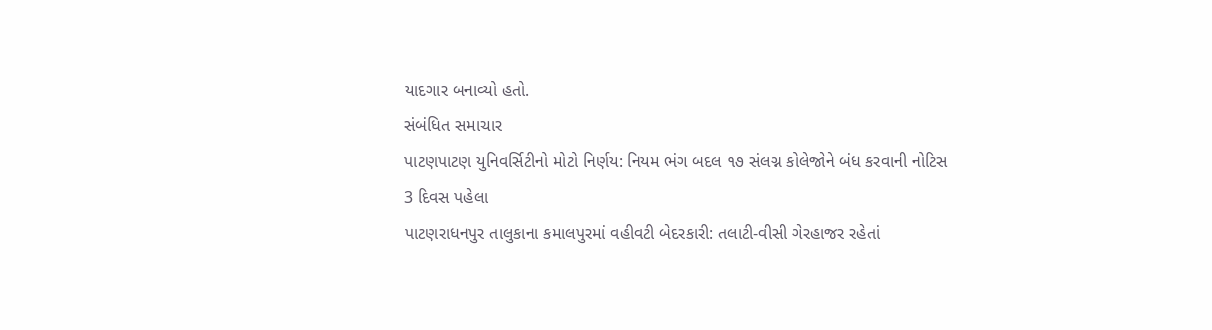યાદગાર બનાવ્યો હતો.
સંબંધિત સમાચાર
પાટણપાટણ યુનિવર્સિટીનો મોટો નિર્ણય: નિયમ ભંગ બદલ ૧૭ સંલગ્ન કોલેજોને બંધ કરવાની નોટિસ
3 દિવસ પહેલા
પાટણરાધનપુર તાલુકાના કમાલપુરમાં વહીવટી બેદરકારી: તલાટી-વીસી ગેરહાજર રહેતાં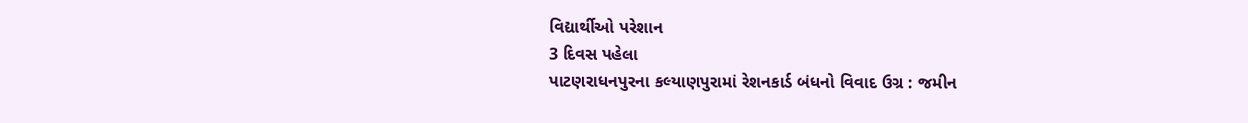વિદ્યાર્થીઓ પરેશાન
3 દિવસ પહેલા
પાટણરાધનપુરના કલ્યાણપુરામાં રેશનકાર્ડ બંધનો વિવાદ ઉગ્ર : જમીન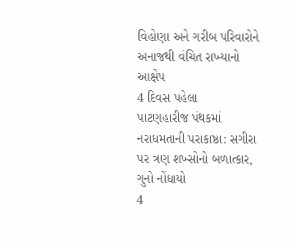વિહોણા અને ગરીબ પરિવારોને અનાજથી વંચિત રાખ્યાનો આક્ષેપ
4 દિવસ પહેલા
પાટણહારીજ પંથકમાં નરાધમતાની પરાકાષ્ઠા: સગીરા પર ત્રણ શખ્સોનો બળાત્કાર, ગુનો નોંધાયો
4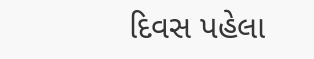દિવસ પહેલા